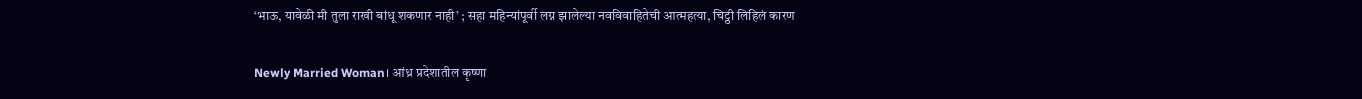‘भाऊ, यावेळी मी तुला राखी बांधू शकणार नाही’ ; सहा महिन्यांपूर्वी लग्न झालेल्या नवविवाहितेची आत्महत्या, चिट्ठी लिहिलं कारण

Newly Married Woman। आंध्र प्रदेशातील कृष्णा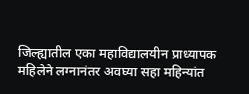जिल्ह्यातील एका महाविद्यालयीन प्राध्यापक महिलेने लग्नानंतर अवघ्या सहा महिन्यांत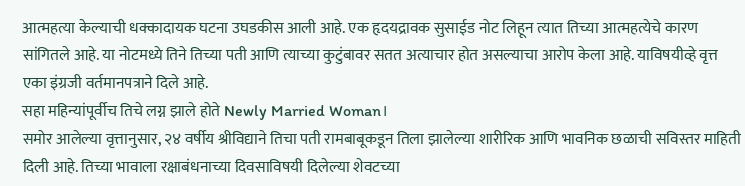आत्महत्या केल्याची धक्कादायक घटना उघडकीस आली आहे. एक हृदयद्रावक सुसाईड नोट लिहून त्यात तिच्या आत्महत्येचे कारण सांगितले आहे. या नोटमध्ये तिने तिच्या पती आणि त्याच्या कुटुंबावर सतत अत्याचार होत असल्याचा आरोप केला आहे. याविषयीव्हे वृत्त एका इंग्रजी वर्तमानपत्राने दिले आहे.
सहा महिन्यांपूर्वीच तिचे लग्न झाले होते Newly Married Woman।
समोर आलेल्या वृत्तानुसार, २४ वर्षीय श्रीविद्याने तिचा पती रामबाबूकडून तिला झालेल्या शारीरिक आणि भावनिक छळाची सविस्तर माहिती दिली आहे. तिच्या भावाला रक्षाबंधनाच्या दिवसाविषयी दिलेल्या शेवटच्या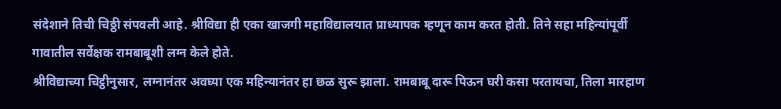संदेशाने तिची चिठ्ठी संपवली आहे. श्रीविद्या ही एका खाजगी महाविद्यालयात प्राध्यापक म्हणून काम करत होती. तिने सहा महिन्यांपूर्वी गावातील सर्वेक्षक रामबाबूशी लग्न केले होते.
श्रीविद्याच्या चिट्ठीनुसार, लग्नानंतर अवघ्या एक महिन्यानंतर हा छळ सुरू झाला. रामबाबू दारू पिऊन घरी कसा परतायचा, तिला मारहाण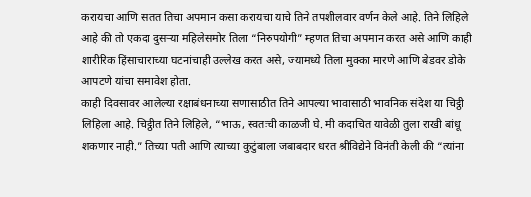करायचा आणि सतत तिचा अपमान कसा करायचा याचे तिने तपशीलवार वर्णन केले आहे. तिने लिहिले आहे की तो एकदा दुसऱ्या महिलेसमोर तिला “निरुपयोगी” म्हणत तिचा अपमान करत असे आणि काही शारीरिक हिंसाचाराच्या घटनांचाही उल्लेख करत असे, ज्यामध्ये तिला मुक्का मारणे आणि बेडवर डोके आपटणे यांचा समावेश होता.
काही दिवसावर आलेल्या रक्षाबंधनाच्या सणासाठीत तिने आपल्या भावासाठी भावनिक संदेश या चिट्ठी लिहिला आहे. चिट्ठीत तिने लिहिले, “भाऊ, स्वतःची काळजी घे. मी कदाचित यावेळी तुला राखी बांधू शकणार नाही.” तिच्या पती आणि त्याच्या कुटुंबाला जबाबदार धरत श्रीविद्येने विनंती केली की “त्यांना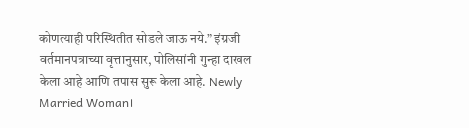कोणत्याही परिस्थितीत सोडले जाऊ नये.” इंग्रजी वर्तमानपत्राच्या वृत्तानुसार, पोलिसांनी गुन्हा दाखल केला आहे आणि तपास सुरू केला आहे. Newly Married Woman।